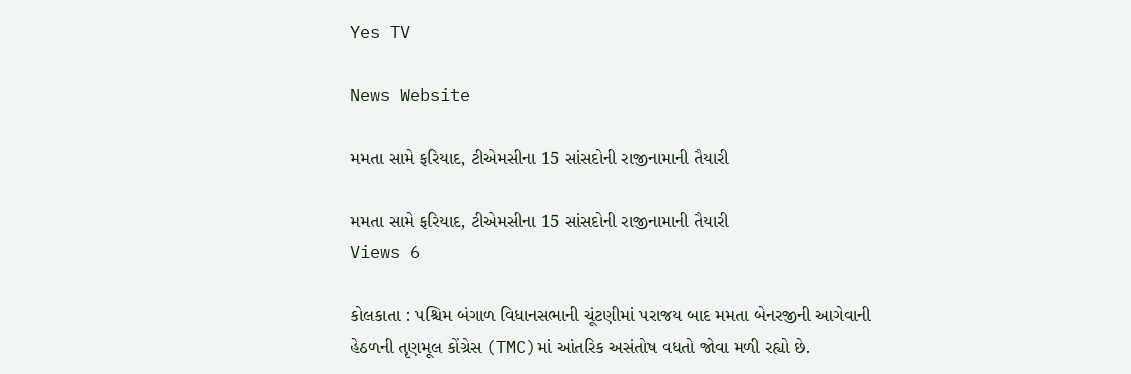Yes TV

News Website

મમતા સામે ફરિયાદ, ટીએમસીના 15 સાંસદોની રાજીનામાની તૈયારી

મમતા સામે ફરિયાદ, ટીએમસીના 15 સાંસદોની રાજીનામાની તૈયારી
Views 6

કોલકાતા : પશ્ચિમ બંગાળ વિધાનસભાની ચૂંટણીમાં પરાજય બાદ મમતા બેનરજીની આગેવાની હેઠળની તૃણમૂલ કોંગ્રેસ (TMC)માં આંતરિક અસંતોષ વધતો જોવા મળી રહ્યો છે.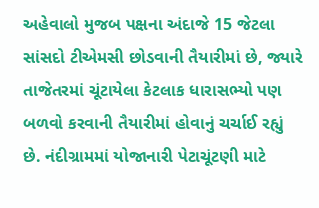અહેવાલો મુજબ પક્ષના અંદાજે 15 જેટલા સાંસદો ટીએમસી છોડવાની તૈયારીમાં છે, જ્યારે તાજેતરમાં ચૂંટાયેલા કેટલાક ધારાસભ્યો પણ બળવો કરવાની તૈયારીમાં હોવાનું ચર્ચાઈ રહ્યું છે. નંદીગ્રામમાં યોજાનારી પેટાચૂંટણી માટે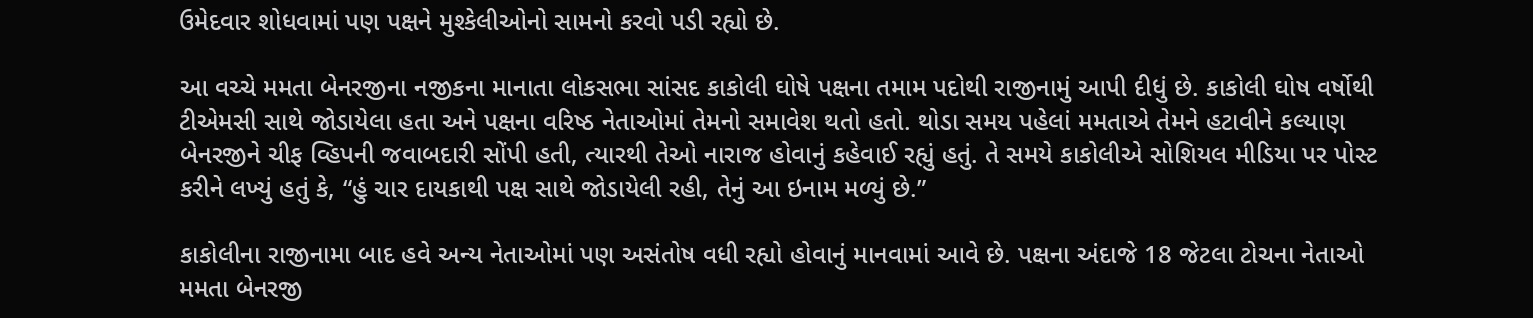ઉમેદવાર શોધવામાં પણ પક્ષને મુશ્કેલીઓનો સામનો કરવો પડી રહ્યો છે.

આ વચ્ચે મમતા બેનરજીના નજીકના માનાતા લોકસભા સાંસદ કાકોલી ઘોષે પક્ષના તમામ પદોથી રાજીનામું આપી દીધું છે. કાકોલી ઘોષ વર્ષોથી ટીએમસી સાથે જોડાયેલા હતા અને પક્ષના વરિષ્ઠ નેતાઓમાં તેમનો સમાવેશ થતો હતો. થોડા સમય પહેલાં મમતાએ તેમને હટાવીને કલ્યાણ બેનરજીને ચીફ વ્હિપની જવાબદારી સોંપી હતી, ત્યારથી તેઓ નારાજ હોવાનું કહેવાઈ રહ્યું હતું. તે સમયે કાકોલીએ સોશિયલ મીડિયા પર પોસ્ટ કરીને લખ્યું હતું કે, “હું ચાર દાયકાથી પક્ષ સાથે જોડાયેલી રહી, તેનું આ ઇનામ મળ્યું છે.”

કાકોલીના રાજીનામા બાદ હવે અન્ય નેતાઓમાં પણ અસંતોષ વધી રહ્યો હોવાનું માનવામાં આવે છે. પક્ષના અંદાજે 18 જેટલા ટોચના નેતાઓ મમતા બેનરજી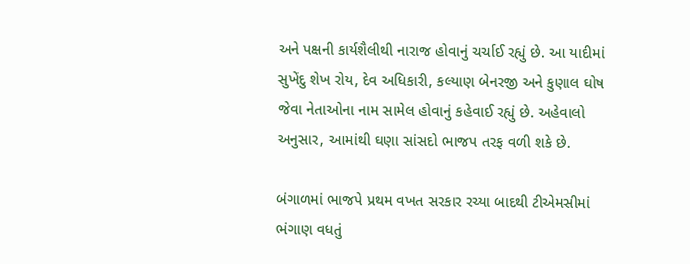અને પક્ષની કાર્યશૈલીથી નારાજ હોવાનું ચર્ચાઈ રહ્યું છે. આ યાદીમાં સુખેંદુ શેખ રોય, દેવ અધિકારી, કલ્યાણ બેનરજી અને કુણાલ ઘોષ જેવા નેતાઓના નામ સામેલ હોવાનું કહેવાઈ રહ્યું છે. અહેવાલો અનુસાર, આમાંથી ઘણા સાંસદો ભાજપ તરફ વળી શકે છે.

બંગાળમાં ભાજપે પ્રથમ વખત સરકાર રચ્યા બાદથી ટીએમસીમાં ભંગાણ વધતું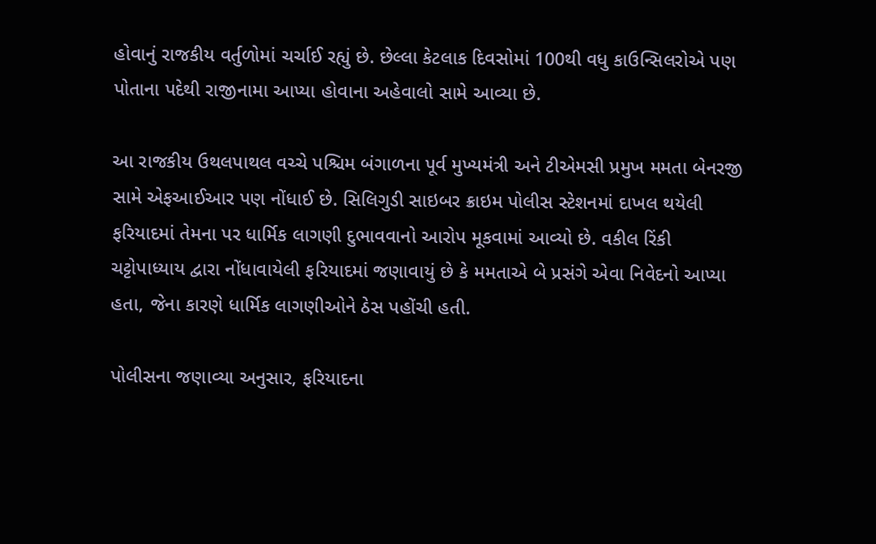હોવાનું રાજકીય વર્તુળોમાં ચર્ચાઈ રહ્યું છે. છેલ્લા કેટલાક દિવસોમાં 100થી વધુ કાઉન્સિલરોએ પણ પોતાના પદેથી રાજીનામા આપ્યા હોવાના અહેવાલો સામે આવ્યા છે.

આ રાજકીય ઉથલપાથલ વચ્ચે પશ્ચિમ બંગાળના પૂર્વ મુખ્યમંત્રી અને ટીએમસી પ્રમુખ મમતા બેનરજી સામે એફઆઈઆર પણ નોંધાઈ છે. સિલિગુડી સાઇબર ક્રાઇમ પોલીસ સ્ટેશનમાં દાખલ થયેલી ફરિયાદમાં તેમના પર ધાર્મિક લાગણી દુભાવવાનો આરોપ મૂકવામાં આવ્યો છે. વકીલ રિંકી ચટ્ટોપાધ્યાય દ્વારા નોંધાવાયેલી ફરિયાદમાં જણાવાયું છે કે મમતાએ બે પ્રસંગે એવા નિવેદનો આપ્યા હતા, જેના કારણે ધાર્મિક લાગણીઓને ઠેસ પહોંચી હતી.

પોલીસના જણાવ્યા અનુસાર, ફરિયાદના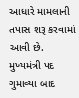આધારે મામલાની તપાસ શરૂ કરવામાં આવી છે. મુખ્યમંત્રી પદ ગુમાવ્યા બાદ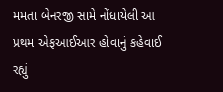મમતા બેનરજી સામે નોંધાયેલી આ પ્રથમ એફઆઈઆર હોવાનું કહેવાઈ રહ્યું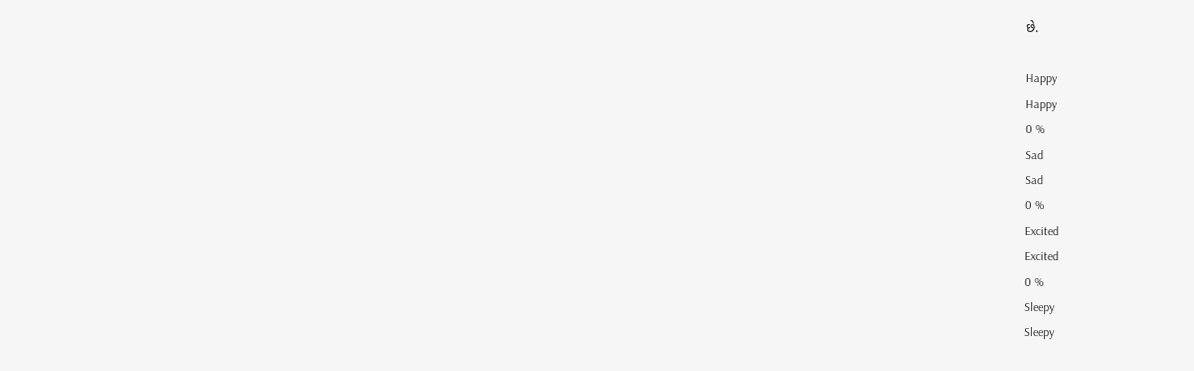છે.

Happy
Happy
0 %
Sad
Sad
0 %
Excited
Excited
0 %
Sleepy
Sleepy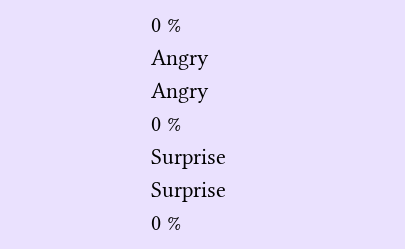0 %
Angry
Angry
0 %
Surprise
Surprise
0 %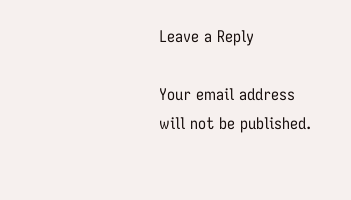Leave a Reply

Your email address will not be published.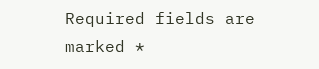Required fields are marked *